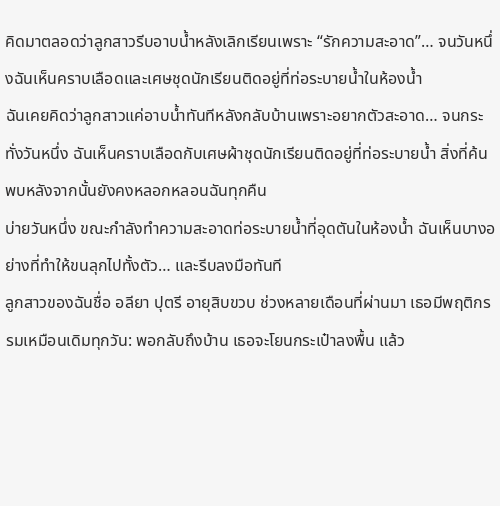คิดมาตลอดว่าลูกสาวรีบอาบน้ำหลังเลิกเรียนเพราะ “รักความสะอาด”… จนวันหนึ่งฉันเห็นคราบเลือดและเศษชุดนักเรียนติดอยู่ที่ท่อระบายน้ำในห้องน้ำ
ฉันเคยคิดว่าลูกสาวแค่อาบน้ำทันทีหลังกลับบ้านเพราะอยากตัวสะอาด… จนกระทั่งวันหนึ่ง ฉันเห็นคราบเลือดกับเศษผ้าชุดนักเรียนติดอยู่ที่ท่อระบายน้ำ สิ่งที่ค้นพบหลังจากนั้นยังคงหลอกหลอนฉันทุกคืน
บ่ายวันหนึ่ง ขณะกำลังทำความสะอาดท่อระบายน้ำที่อุดตันในห้องน้ำ ฉันเห็นบางอย่างที่ทำให้ขนลุกไปทั้งตัว… และรีบลงมือทันที
ลูกสาวของฉันชื่อ อลียา ปุตรี อายุสิบขวบ ช่วงหลายเดือนที่ผ่านมา เธอมีพฤติกรรมเหมือนเดิมทุกวัน: พอกลับถึงบ้าน เธอจะโยนกระเป๋าลงพื้น แล้ว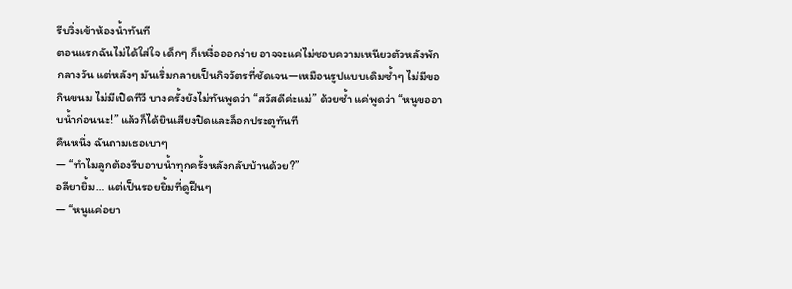รีบวิ่งเข้าห้องน้ำทันที
ตอนแรกฉันไม่ได้ใส่ใจ เด็กๆ ก็เหงื่อออกง่าย อาจจะแค่ไม่ชอบความเหนียวตัวหลังพักกลางวัน แต่หลังๆ มันเริ่มกลายเป็นกิจวัตรที่ชัดเจน—เหมือนรูปแบบเดิมซ้ำๆ ไม่มีขอกินขนม ไม่มีเปิดทีวี บางครั้งยังไม่ทันพูดว่า “สวัสดีค่ะแม่” ด้วยซ้ำ แค่พูดว่า “หนูขออาบน้ำก่อนนะ!” แล้วก็ได้ยินเสียงปิดและล็อกประตูทันที
คืนหนึ่ง ฉันถามเธอเบาๆ
— “ทำไมลูกต้องรีบอาบน้ำทุกครั้งหลังกลับบ้านด้วย?”
อลียายิ้ม… แต่เป็นรอยยิ้มที่ดูฝืนๆ
— “หนูแค่อยา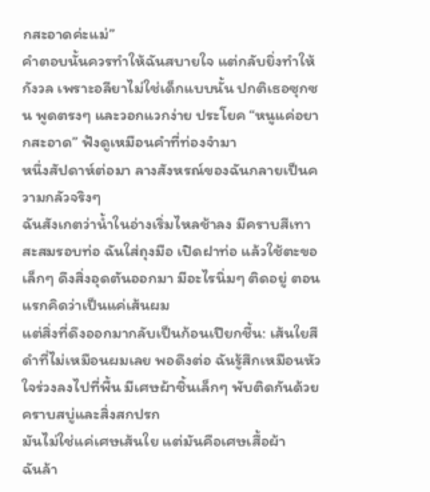กสะอาดค่ะแม่”
คำตอบนั้นควรทำให้ฉันสบายใจ แต่กลับยิ่งทำให้กังวล เพราะอลียาไม่ใช่เด็กแบบนั้น ปกติเธอซุกซน พูดตรงๆ และวอกแวกง่าย ประโยค “หนูแค่อยากสะอาด” ฟังดูเหมือนคำที่ท่องจำมา
หนึ่งสัปดาห์ต่อมา ลางสังหรณ์ของฉันกลายเป็นความกลัวจริงๆ
ฉันสังเกตว่าน้ำในอ่างเริ่มไหลช้าลง มีคราบสีเทาสะสมรอบท่อ ฉันใส่ถุงมือ เปิดฝาท่อ แล้วใช้ตะขอเล็กๆ ดึงสิ่งอุดตันออกมา มีอะไรนิ่มๆ ติดอยู่ ตอนแรกคิดว่าเป็นแค่เส้นผม
แต่สิ่งที่ดึงออกมากลับเป็นก้อนเปียกชื้น: เส้นใยสีดำที่ไม่เหมือนผมเลย พอดึงต่อ ฉันรู้สึกเหมือนหัวใจร่วงลงไปที่พื้น มีเศษผ้าชิ้นเล็กๆ พับติดกันด้วยคราบสบู่และสิ่งสกปรก
มันไม่ใช่แค่เศษเส้นใย แต่มันคือเศษเสื้อผ้า
ฉันล้า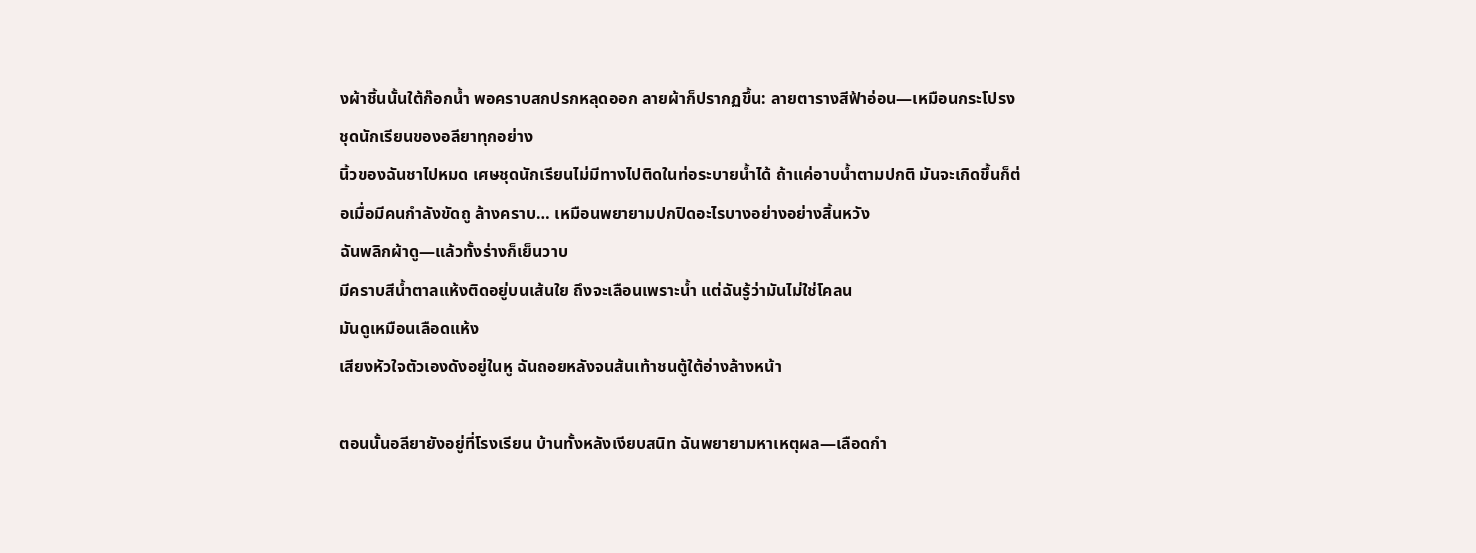งผ้าชิ้นนั้นใต้ก๊อกน้ำ พอคราบสกปรกหลุดออก ลายผ้าก็ปรากฏขึ้น: ลายตารางสีฟ้าอ่อน—เหมือนกระโปรงชุดนักเรียนของอลียาทุกอย่าง
นิ้วของฉันชาไปหมด เศษชุดนักเรียนไม่มีทางไปติดในท่อระบายน้ำได้ ถ้าแค่อาบน้ำตามปกติ มันจะเกิดขึ้นก็ต่อเมื่อมีคนกำลังขัดถู ล้างคราบ… เหมือนพยายามปกปิดอะไรบางอย่างอย่างสิ้นหวัง
ฉันพลิกผ้าดู—แล้วทั้งร่างก็เย็นวาบ
มีคราบสีน้ำตาลแห้งติดอยู่บนเส้นใย ถึงจะเลือนเพราะน้ำ แต่ฉันรู้ว่ามันไม่ใช่โคลน
มันดูเหมือนเลือดแห้ง
เสียงหัวใจตัวเองดังอยู่ในหู ฉันถอยหลังจนส้นเท้าชนตู้ใต้อ่างล้างหน้า

ตอนนั้นอลียายังอยู่ที่โรงเรียน บ้านทั้งหลังเงียบสนิท ฉันพยายามหาเหตุผล—เลือดกำ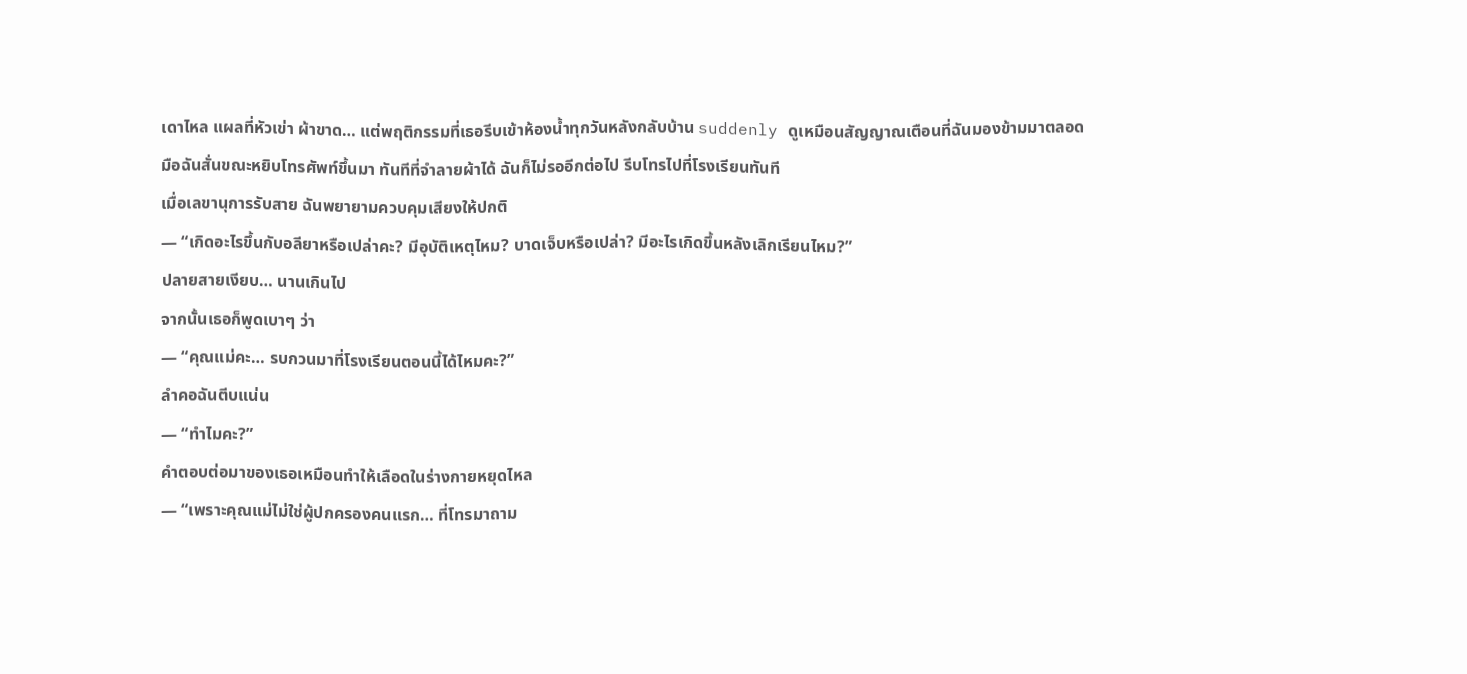เดาไหล แผลที่หัวเข่า ผ้าขาด… แต่พฤติกรรมที่เธอรีบเข้าห้องน้ำทุกวันหลังกลับบ้าน suddenly ดูเหมือนสัญญาณเตือนที่ฉันมองข้ามมาตลอด
มือฉันสั่นขณะหยิบโทรศัพท์ขึ้นมา ทันทีที่จำลายผ้าได้ ฉันก็ไม่รออีกต่อไป รีบโทรไปที่โรงเรียนทันที
เมื่อเลขานุการรับสาย ฉันพยายามควบคุมเสียงให้ปกติ
— “เกิดอะไรขึ้นกับอลียาหรือเปล่าคะ? มีอุบัติเหตุไหม? บาดเจ็บหรือเปล่า? มีอะไรเกิดขึ้นหลังเลิกเรียนไหม?”
ปลายสายเงียบ… นานเกินไป
จากนั้นเธอก็พูดเบาๆ ว่า
— “คุณแม่คะ… รบกวนมาที่โรงเรียนตอนนี้ได้ไหมคะ?”
ลำคอฉันตีบแน่น
— “ทำไมคะ?”
คำตอบต่อมาของเธอเหมือนทำให้เลือดในร่างกายหยุดไหล
— “เพราะคุณแม่ไม่ใช่ผู้ปกครองคนแรก… ที่โทรมาถาม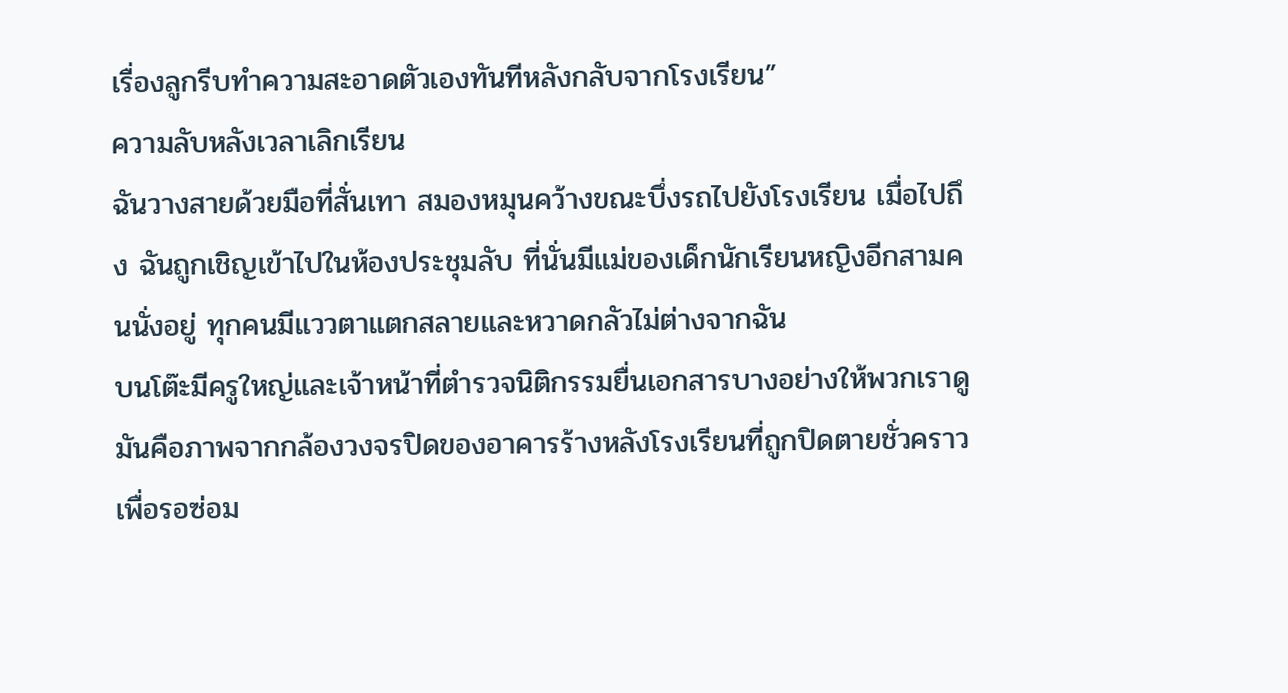เรื่องลูกรีบทำความสะอาดตัวเองทันทีหลังกลับจากโรงเรียน”
ความลับหลังเวลาเลิกเรียน
ฉันวางสายด้วยมือที่สั่นเทา สมองหมุนคว้างขณะบึ่งรถไปยังโรงเรียน เมื่อไปถึง ฉันถูกเชิญเข้าไปในห้องประชุมลับ ที่นั่นมีแม่ของเด็กนักเรียนหญิงอีกสามคนนั่งอยู่ ทุกคนมีแววตาแตกสลายและหวาดกลัวไม่ต่างจากฉัน
บนโต๊ะมีครูใหญ่และเจ้าหน้าที่ตำรวจนิติกรรมยื่นเอกสารบางอย่างให้พวกเราดู มันคือภาพจากกล้องวงจรปิดของอาคารร้างหลังโรงเรียนที่ถูกปิดตายชั่วคราวเพื่อรอซ่อม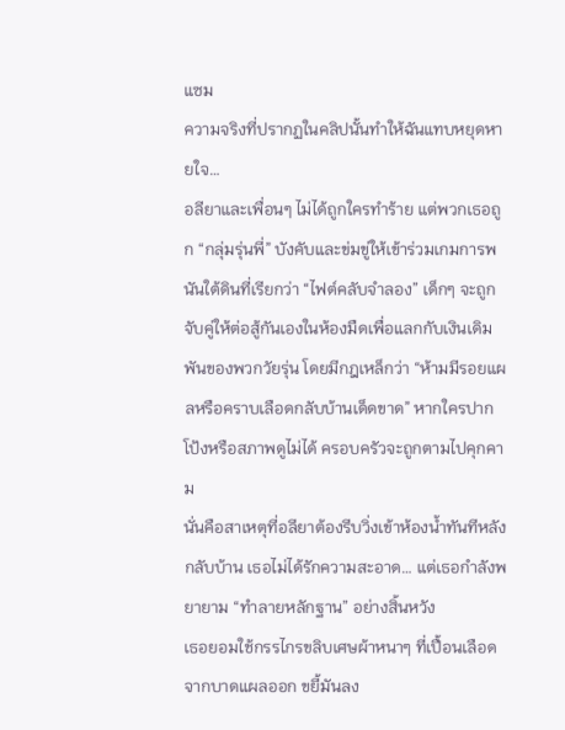แซม
ความจริงที่ปรากฏในคลิปนั้นทำให้ฉันแทบหยุดหายใจ…
อลียาและเพื่อนๆ ไม่ได้ถูกใครทำร้าย แต่พวกเธอถูก “กลุ่มรุ่นพี่” บังคับและข่มขู่ให้เข้าร่วมเกมการพนันใต้ดินที่เรียกว่า “ไฟต์คลับจำลอง” เด็กๆ จะถูกจับคู่ให้ต่อสู้กันเองในห้องมืดเพื่อแลกกับเงินเดิมพันของพวกวัยรุ่น โดยมีกฎเหล็กว่า “ห้ามมีรอยแผลหรือคราบเลือดกลับบ้านเด็ดขาด” หากใครปากโป้งหรือสภาพดูไม่ได้ ครอบครัวจะถูกตามไปคุกคาม
นั่นคือสาเหตุที่อลียาต้องรีบวิ่งเข้าห้องน้ำทันทีหลังกลับบ้าน เธอไม่ได้รักความสะอาด… แต่เธอกำลังพยายาม “ทำลายหลักฐาน” อย่างสิ้นหวัง
เธอยอมใช้กรรไกรขลิบเศษผ้าหนาๆ ที่เปื้อนเลือดจากบาดแผลออก ขยี้มันลง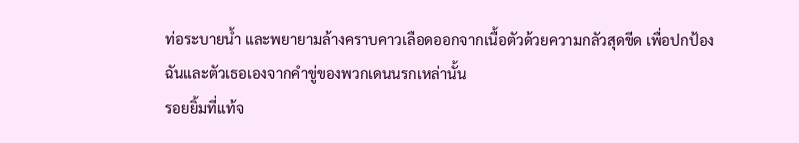ท่อระบายน้ำ และพยายามล้างคราบคาวเลือดออกจากเนื้อตัวด้วยความกลัวสุดขีด เพื่อปกป้องฉันและตัวเธอเองจากคำขู่ของพวกเดนนรกเหล่านั้น
รอยยิ้มที่แท้จ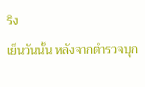ริง
เย็นวันนั้น หลังจากตำรวจบุก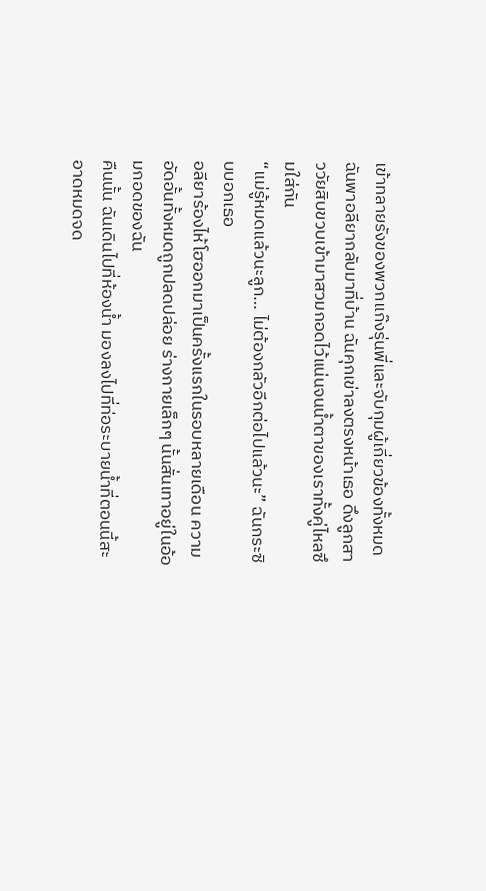เข้าทลายรังของพวกแก๊งรุ่นพี่และจับกุมผู้เกี่ยวข้องทั้งหมด ฉันพาอลียากลับมาที่บ้าน ฉันคุกเข่าลงตรงหน้าเธอ ดึงลูกสาววัยสิบขวบเข้ามาสวมกอดไว้แน่นจนน้ำตาของเราทั้งคู่ไหลซึมใส่กัน
“แม่รู้หมดแล้วนะลูก… ไม่ต้องกลัวอีกต่อไปแล้วนะ” ฉันกระซิบบอกเธอ
อลียาร้องไห้โฮออกมาเป็นครั้งแรกในรอบหลายเดือน ความอัดอั้นทั้งหมดถูกปลดปล่อย ร่างกายเล็กๆ นั้นสั่นเทาอยู่ในอ้อมกอดของฉัน
คืนนั้น ฉันเดินไปที่ห้องน้ำ มองลงไปที่ท่อระบายน้ำที่ตอนนี้สะอาดหมดจด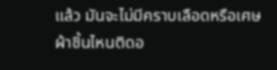แล้ว มันจะไม่มีคราบเลือดหรือเศษผ้าชิ้นไหนติดอ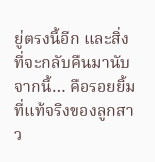ยู่ตรงนี้อีก และสิ่งที่จะกลับคืนมานับจากนี้… คือรอยยิ้มที่แท้จริงของลูกสาว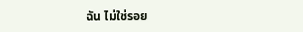ฉัน ไม่ใช่รอย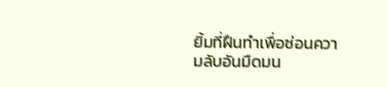ยิ้มที่ฝืนทำเพื่อซ่อนความลับอันมืดมน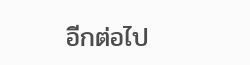อีกต่อไป